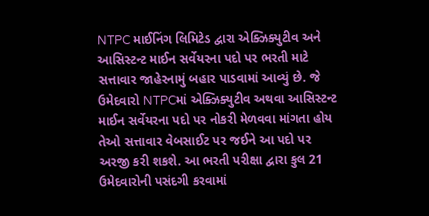NTPC માઈનિંગ લિમિટેડ દ્વારા એક્ઝિક્યુટીવ અને આસિસ્ટન્ટ માઈન સર્વેયરના પદો પર ભરતી માટે સત્તાવાર જાહેરનામું બહાર પાડવામાં આવ્યું છે. જે ઉમેદવારો NTPCમાં એક્ઝિક્યુટીવ અથવા આસિસ્ટન્ટ માઈન સર્વેયરના પદો પર નોકરી મેળવવા માંગતા હોય તેઓ સત્તાવાર વેબસાઈટ પર જઈને આ પદો પર અરજી કરી શકશે. આ ભરતી પરીક્ષા દ્વારા કુલ 21 ઉમેદવારોની પસંદગી કરવામાં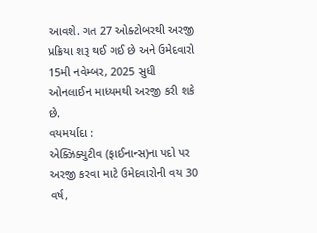આવશે. ગત 27 ઓક્ટોબરથી અરજી પ્રક્રિયા શરૂ થઈ ગઈ છે અને ઉમેદવારો 15મી નવેમ્બર, 2025 સુધી ઓનલાઈન માધ્યમથી અરજી કરી શકે છે.
વયમર્યાદા :
એક્ઝિક્યુટીવ (ફાઈનાન્સ)ના પદો પર અરજી કરવા માટે ઉમેદવારોની વય 30 વર્ષ,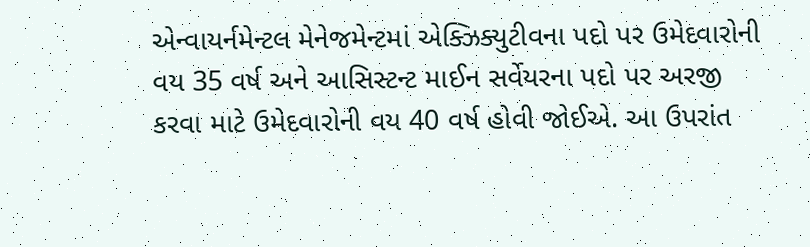એન્વાયર્નમેન્ટલ મેનેજમેન્ટમાં એક્ઝિક્યુટીવના પદો પર ઉમેદવારોની વય 35 વર્ષ અને આસિસ્ટન્ટ માઈન સર્વેયરના પદો પર અરજી કરવા માટે ઉમેદવારોની વય 40 વર્ષ હોવી જોઈએ. આ ઉપરાંત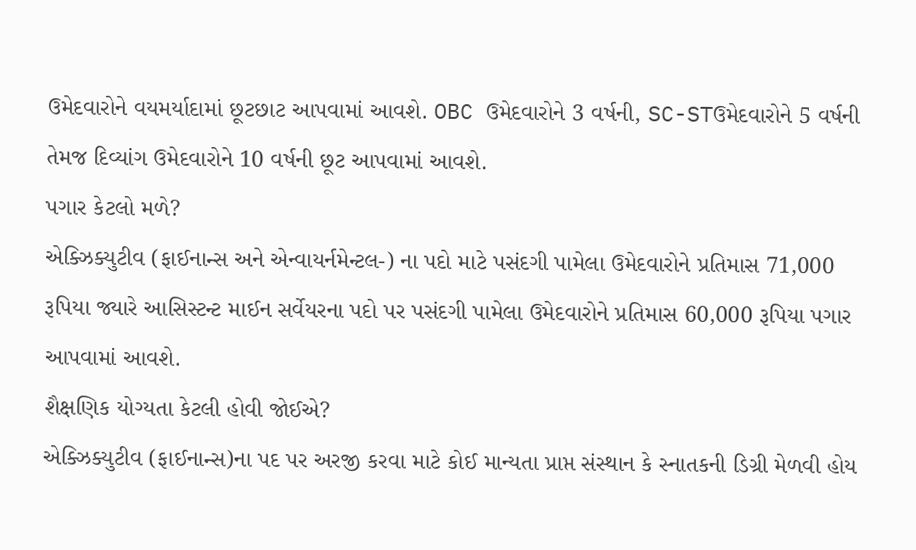ઉમેદવારોને વયમર્યાદામાં છૂટછાટ આપવામાં આવશે. OBC ઉમેદવારોને 3 વર્ષની, SC-STઉમેદવારોને 5 વર્ષની તેમજ દિવ્યાંગ ઉમેદવારોને 10 વર્ષની છૂટ આપવામાં આવશે.
પગાર કેટલો મળે?
એક્ઝિક્યુટીવ (ફાઈનાન્સ અને એન્વાયર્નમેન્ટલ-) ના પદો માટે પસંદગી પામેલા ઉમેદવારોને પ્રતિમાસ 71,000 રૂપિયા જ્યારે આસિસ્ટન્ટ માઈન સર્વેયરના પદો પર પસંદગી પામેલા ઉમેદવારોને પ્રતિમાસ 60,000 રૂપિયા પગાર આપવામાં આવશે.
શૈક્ષણિક યોગ્યતા કેટલી હોવી જોઈએ?
એક્ઝિક્યુટીવ (ફાઈનાન્સ)ના પદ પર અરજી કરવા માટે કોઈ માન્યતા પ્રાપ્ત સંસ્થાન કે સ્નાતકની ડિગ્રી મેળવી હોય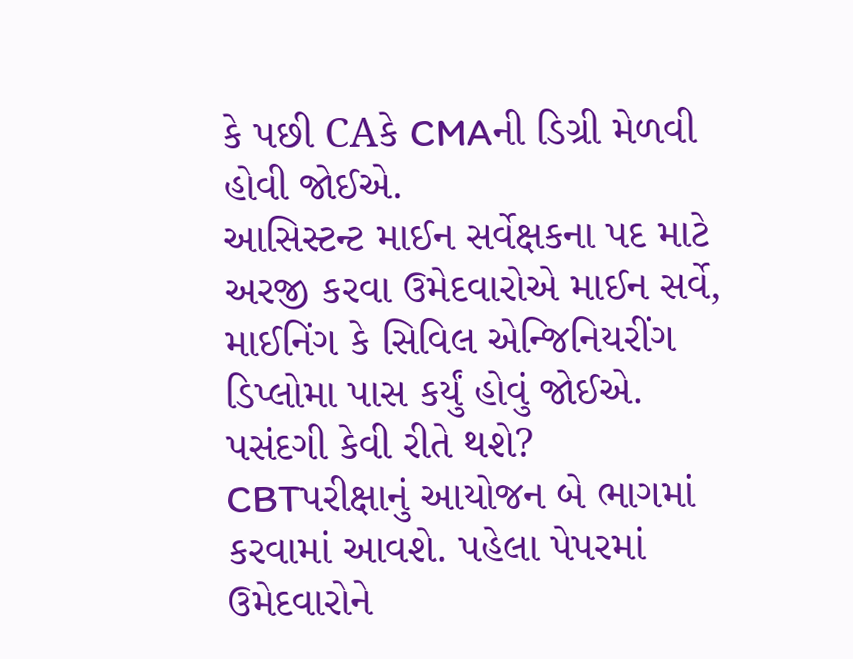કે પછી CAકે CMAની ડિગ્રી મેળવી હોવી જોઈએ.
આસિસ્ટન્ટ માઈન સર્વેક્ષકના પદ માટે અરજી કરવા ઉમેદવારોએ માઈન સર્વે, માઈનિંગ કે સિવિલ એન્જિનિયરીંગ ડિપ્લોમા પાસ કર્યું હોવું જોઈએ.
પસંદગી કેવી રીતે થશે?
CBTપરીક્ષાનું આયોજન બે ભાગમાં કરવામાં આવશે. પહેલા પેપરમાં ઉમેદવારોને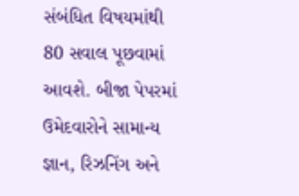સંબંધિત વિષયમાંથી 80 સવાલ પૂછવામાં આવશે. બીજા પેપરમાં ઉમેદવારોને સામાન્ય જ્ઞાન, રિઝનિંગ અને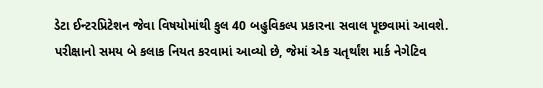ડેટા ઈન્ટરપ્રિટેશન જેવા વિષયોમાંથી કુલ 40 બહુવિકલ્પ પ્રકારના સવાલ પૂછવામાં આવશે. પરીક્ષાનો સમય બે કલાક નિયત કરવામાં આવ્યો છે, જેમાં એક ચતૃર્થાંશ માર્ક નેગેટિવ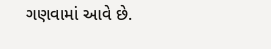ગણવામાં આવે છે.